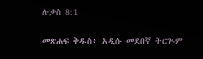ሉቃስ 8:1

መጽሐፍ ቅዱስ፥ አዲሱ መደበኛ ትርጒም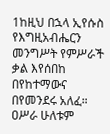1ከዚህ በኋላ ኢየሱስ የእግዚአብሔርን መንግሥት የምሥራች ቃል እየሰበከ በየከተማውና በየመንደሩ አለፈ። ዐሥራ ሁለቱም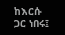ከእርሱ ጋር ነበሩ፤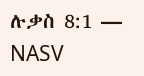ሉቃስ 8:1 — NASV